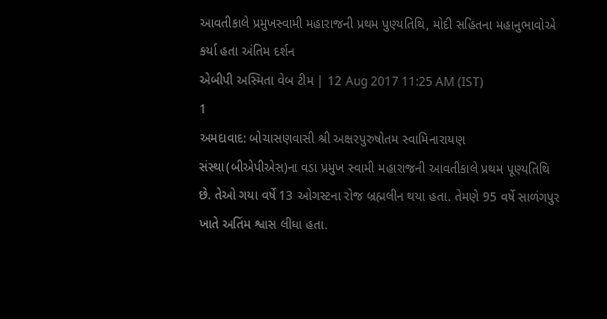આવતીકાલે પ્રમુખસ્વામી મહારાજની પ્રથમ પુણ્યતિથિ, મોદી સહિતના મહાનુભાવોએ કર્યા હતા અંતિમ દર્શન
એબીપી અસ્મિતા વેબ ટીમ | 12 Aug 2017 11:25 AM (IST)
1
અમદાવાદ: બોચાસણવાસી શ્રી અક્ષરપુરુષોતમ સ્વામિનારાયણ સંસ્થા(બીએપીએસ)ના વડા પ્રમુખ સ્વામી મહારાજની આવતીકાલે પ્રથમ પૂણ્યતિથિ છે. તેઓ ગયા વર્ષે 13 ઓગસ્ટના રોજ બ્રહ્મલીન થયા હતા. તેમણે 95 વર્ષે સાળંગપુર ખાતે અતિંમ શ્વાસ લીધા હતા.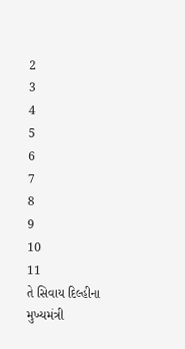2
3
4
5
6
7
8
9
10
11
તે સિવાય દિલ્હીના મુખ્યમંત્રી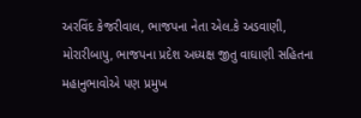અરવિંદ કેજરીવાલ, ભાજપના નેતા એલ.કે અડવાણી, મોરારીબાપુ, ભાજપના પ્રદેશ અધ્યક્ષ જીતુ વાઘાણી સહિતના મહાનુભાવોએ પણ પ્રમુખ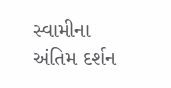સ્વામીના અંતિમ દર્શન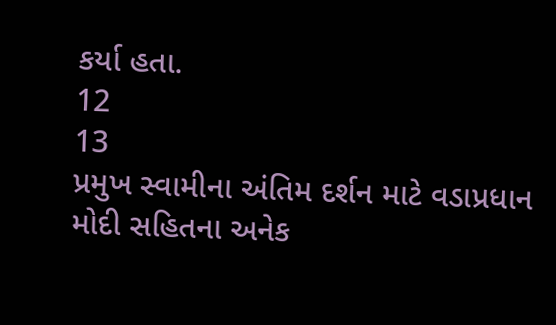કર્યા હતા.
12
13
પ્રમુખ સ્વામીના અંતિમ દર્શન માટે વડાપ્રધાન મોદી સહિતના અનેક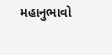મહાનુભાવો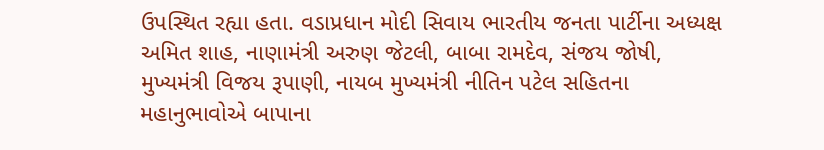ઉપસ્થિત રહ્યા હતા. વડાપ્રધાન મોદી સિવાય ભારતીય જનતા પાર્ટીના અધ્યક્ષ અમિત શાહ, નાણામંત્રી અરુણ જેટલી, બાબા રામદેવ, સંજય જોષી, મુખ્યમંત્રી વિજય રૂપાણી, નાયબ મુખ્યમંત્રી નીતિન પટેલ સહિતના મહાનુભાવોએ બાપાના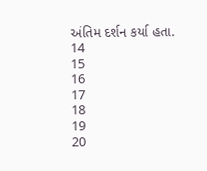અંતિમ દર્શન કર્યા હતા.
14
15
16
17
18
19
20